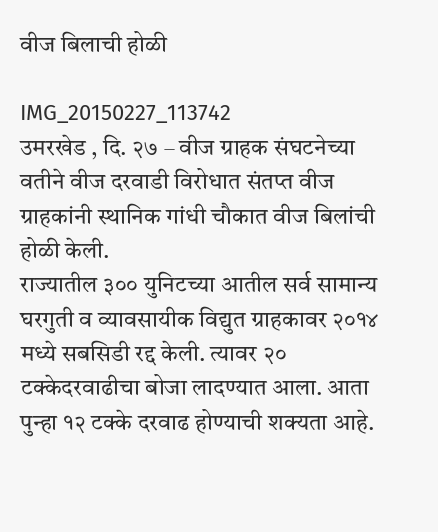वीज बिलाची होळी

IMG_20150227_113742
उमरखेड , दि. २७ – वीज ग्राहक संघटनेच्या वतीने वीज दरवाडी विरोधात संतप्त वीज ग्राहकांनी स्थानिक गांधी चौकात वीज बिलांची होळी केली.
राज्यातील ३०० युनिटच्या आतील सर्व सामान्य घरगुती व व्यावसायीक विद्युत ग्राहकावर २०१४ मध्ये सबसिडी रद्द केली. त्यावर २० टक्केदरवाढीचा बोजा लादण्यात आला. आता पुन्हा १२ टक्के दरवाढ होण्याची शक्यता आहे.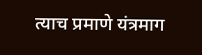त्याच प्रमाणे यंत्रमाग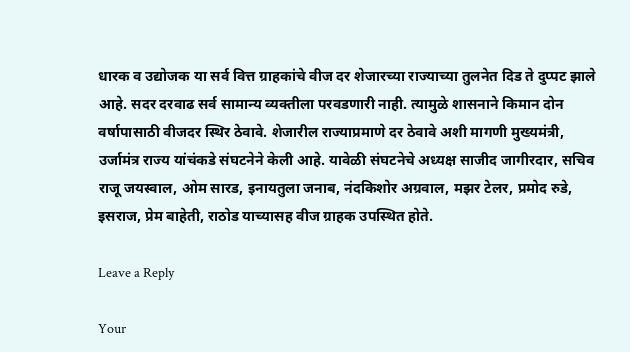धारक व उद्योजक या सर्व वित्त ग्राहकांचे वीज दर शेजारच्या राज्याच्या तुलनेत दिड ते दुप्पट झाले आहे. सदर दरवाढ सर्व सामान्य व्यक्तीला परवडणारी नाही. त्यामुळे शासनाने किमान दोन वर्षापासाठी वीजदर स्थिर ठेवावे. शेजारील राज्याप्रमाणे दर ठेवावे अशी मागणी मुख्यमंत्री, उर्जामंत्र राज्य यांचंकडे संघटनेने केली आहे. यावेळी संघटनेचे अध्यक्ष साजीद जागीरदार, सचिव राजू जयस्वाल, ओम सारड, इनायतुला जनाब, नंदकिशोर अग्रवाल, मझर टेलर, प्रमोद रुडे, इसराज, प्रेम बाहेती, राठोड याच्यासह वीज ग्राहक उपस्थित होते.

Leave a Reply

Your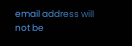email address will not be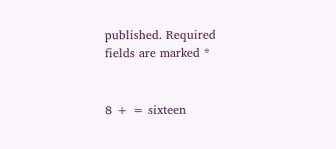published. Required fields are marked *


8 + = sixteen